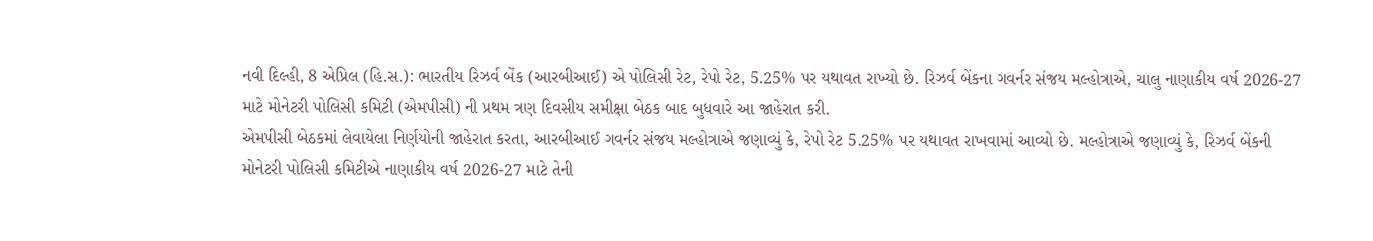નવી દિલ્હી, 8 એપ્રિલ (હિ.સ.): ભારતીય રિઝર્વ બેંક (આરબીઆઈ) એ પોલિસી રેટ, રેપો રેટ, 5.25% પર યથાવત રાખ્યો છે. રિઝર્વ બેંકના ગવર્નર સંજય મલ્હોત્રાએ, ચાલુ નાણાકીય વર્ષ 2026-27 માટે મોનેટરી પોલિસી કમિટી (એમપીસી) ની પ્રથમ ત્રણ દિવસીય સમીક્ષા બેઠક બાદ બુધવારે આ જાહેરાત કરી.
એમપીસી બેઠકમાં લેવાયેલા નિર્ણયોની જાહેરાત કરતા, આરબીઆઈ ગવર્નર સંજય મલ્હોત્રાએ જણાવ્યું કે, રેપો રેટ 5.25% પર યથાવત રાખવામાં આવ્યો છે. મલ્હોત્રાએ જણાવ્યું કે, રિઝર્વ બેંકની મોનેટરી પોલિસી કમિટીએ નાણાકીય વર્ષ 2026-27 માટે તેની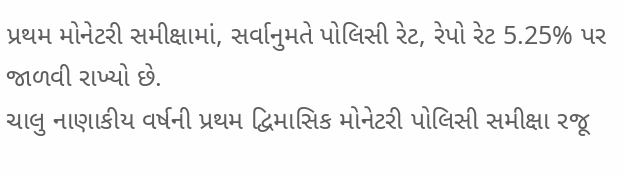પ્રથમ મોનેટરી સમીક્ષામાં, સર્વાનુમતે પોલિસી રેટ, રેપો રેટ 5.25% પર જાળવી રાખ્યો છે.
ચાલુ નાણાકીય વર્ષની પ્રથમ દ્વિમાસિક મોનેટરી પોલિસી સમીક્ષા રજૂ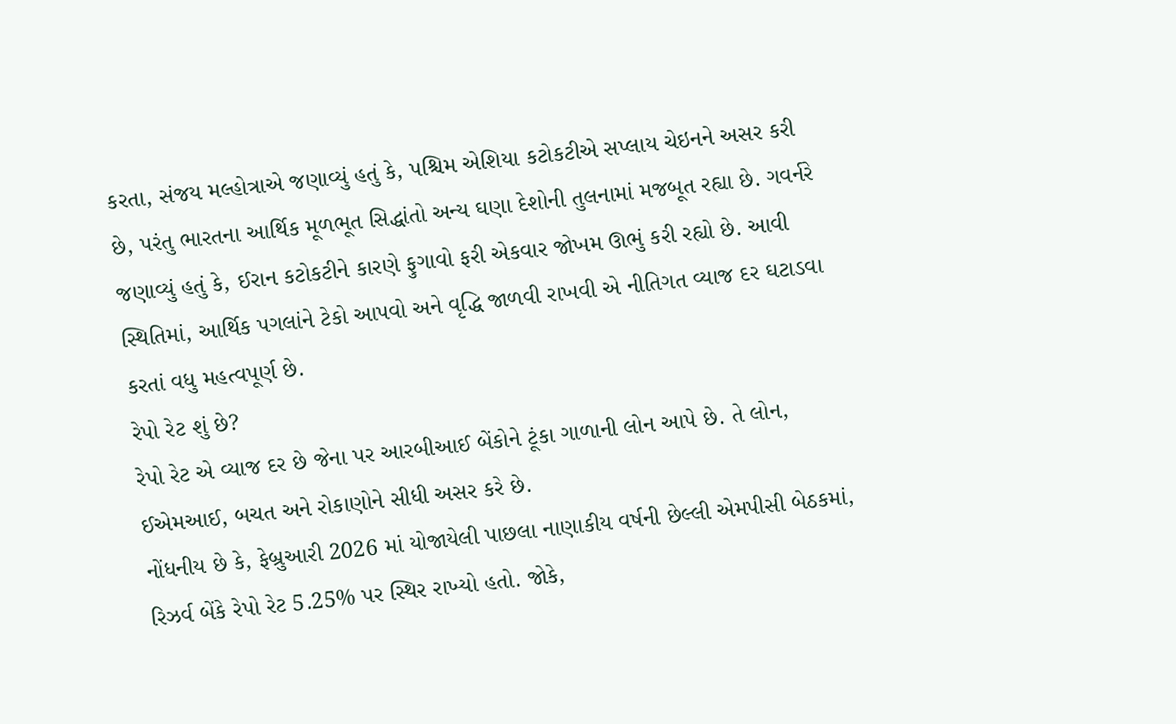કરતા, સંજય મલ્હોત્રાએ જણાવ્યું હતું કે, પશ્ચિમ એશિયા કટોકટીએ સપ્લાય ચેઇનને અસર કરી છે, પરંતુ ભારતના આર્થિક મૂળભૂત સિદ્ધાંતો અન્ય ઘણા દેશોની તુલનામાં મજબૂત રહ્યા છે. ગવર્નરે જણાવ્યું હતું કે, ઈરાન કટોકટીને કારણે ફુગાવો ફરી એકવાર જોખમ ઊભું કરી રહ્યો છે. આવી સ્થિતિમાં, આર્થિક પગલાંને ટેકો આપવો અને વૃદ્ધિ જાળવી રાખવી એ નીતિગત વ્યાજ દર ઘટાડવા કરતાં વધુ મહત્વપૂર્ણ છે.
રેપો રેટ શું છે?
રેપો રેટ એ વ્યાજ દર છે જેના પર આરબીઆઈ બેંકોને ટૂંકા ગાળાની લોન આપે છે. તે લોન, ઈએમઆઈ, બચત અને રોકાણોને સીધી અસર કરે છે.
નોંધનીય છે કે, ફેબ્રુઆરી 2026 માં યોજાયેલી પાછલા નાણાકીય વર્ષની છેલ્લી એમપીસી બેઠકમાં, રિઝર્વ બેંકે રેપો રેટ 5.25% પર સ્થિર રાખ્યો હતો. જોકે,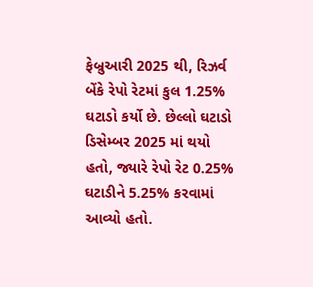ફેબ્રુઆરી 2025 થી, રિઝર્વ બેંકે રેપો રેટમાં કુલ 1.25% ઘટાડો કર્યો છે. છેલ્લો ઘટાડો ડિસેમ્બર 2025 માં થયો હતો, જ્યારે રેપો રેટ 0.25% ઘટાડીને 5.25% કરવામાં આવ્યો હતો.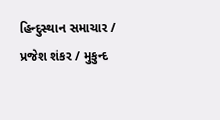હિન્દુસ્થાન સમાચાર / પ્રજેશ શંકર / મુકુન્દ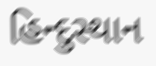હિન્દુસ્થાન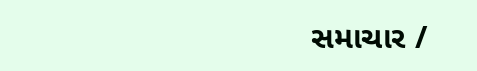સમાચાર /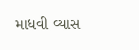માધવી વ્યાસ